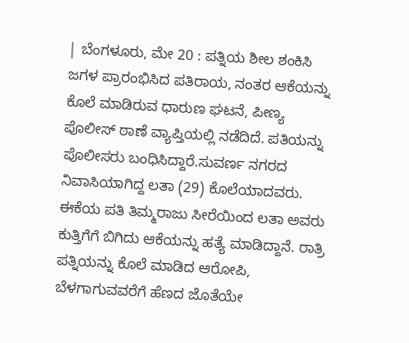| ಬೆಂಗಳೂರು, ಮೇ 20 : ಪತ್ನಿಯ ಶೀಲ ಶಂಕಿಸಿ ಜಗಳ ಪ್ರಾರಂಭಿಸಿದ ಪತಿರಾಯ, ನಂತರ ಆಕೆಯನ್ನು ಕೊಲೆ ಮಾಡಿರುವ ಧಾರುಣ ಘಟನೆ, ಪೀಣ್ಯ ಪೊಲೀಸ್ ಠಾಣೆ ವ್ಯಾಪ್ತಿಯಲ್ಲಿ ನಡೆದಿದೆ. ಪತಿಯನ್ನು ಪೊಲೀಸರು ಬಂಧಿಸಿದ್ದಾರೆ.ಸುವರ್ಣ ನಗರದ ನಿವಾಸಿಯಾಗಿದ್ದ ಲತಾ (29) ಕೊಲೆಯಾದವರು. ಈಕೆಯ ಪತಿ ತಿಮ್ಮರಾಜು ಸೀರೆಯಿಂದ ಲತಾ ಅವರು ಕುತ್ತಿಗೆಗೆ ಬಿಗಿದು ಆಕೆಯನ್ನು ಹತ್ಯೆ ಮಾಡಿದ್ದಾನೆ. ರಾತ್ರಿ ಪತ್ನಿಯನ್ನು ಕೊಲೆ ಮಾಡಿದ ಆರೋಪಿ, ಬೆಳಗಾಗುವವರೆಗೆ ಹೆಣದ ಜೊತೆಯೇ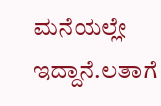ಮನೆಯಲ್ಲೇ ಇದ್ದಾನೆ.ಲತಾಗೆ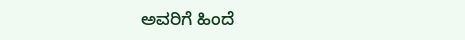ಅವರಿಗೆ ಹಿಂದೆ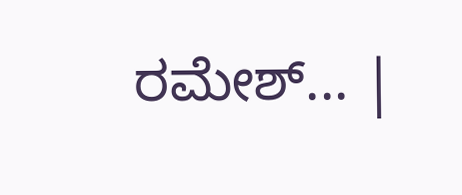ರಮೇಶ್... |